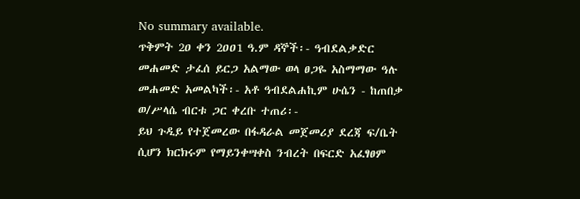No summary available.
ጥቅምት 2ዐ ቀን 2ዐዐ1 ዓ.ም ዳኞች፡- ዓብደልቃድር መሐመድ ታፈሰ ይርጋ አልማው ወላ ፀጋዬ አስማማው ዓሉ መሐመድ አመልካች፡- አቶ ዓብደልሐኪም ሁሴን - ከጠበቃ ወ/ሥላሴ ብርቱ ጋር ቀረቡ ተጠሪ፡-
ይህ ጉዲይ የተጀመረው በፋዳራል መጀመሪያ ደረጃ ፍ/ቤት ሲሆን ክርክሩም የማይንቀሣቀስ ንብረት በፍርድ አፈፃፀም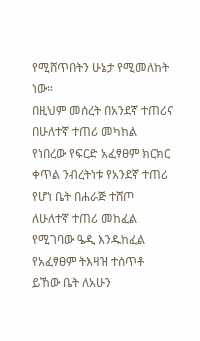የሚሸጥበትን ሁኔታ የሚመለከት ነው።
በዚህም መሰረት በአንደኛ ተጠሪና በሁለተኛ ተጠሪ መካከል የነበረው የፍርድ አፈፃፀም ክርክር ቀጥል ንብረትነቱ የአንደኛ ተጠሪ የሆነ ቤት በሐራጅ ተሸጦ ለሁለተኛ ተጠሪ መከፈል የሚገባው ዔዲ እንዱከፈል የአፈፃፀም ትእዛዝ ተሰጥቶ ይኸው ቤት ለአሁን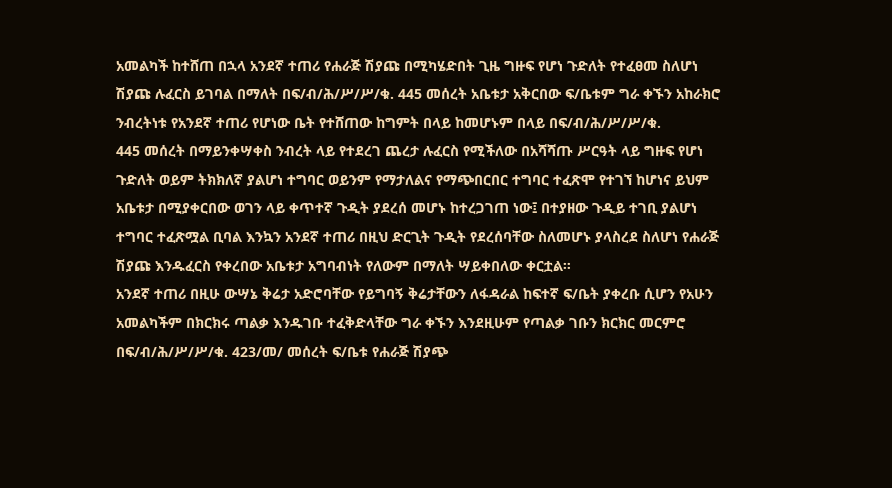አመልካች ከተሸጠ በኋላ አንደኛ ተጠሪ የሐራጅ ሽያጩ በሚካሄድበት ጊዜ ግዙፍ የሆነ ጉድለት የተፈፀመ ስለሆነ ሽያጩ ሉፈርስ ይገባል በማለት በፍ/ብ/ሕ/ሥ/ሥ/ቁ. 445 መሰረት አቤቱታ አቅርበው ፍ/ቤቱም ግራ ቀኙን አከራክሮ ንብረትነቱ የአንደኛ ተጠሪ የሆነው ቤት የተሸጠው ከግምት በላይ ከመሆኑም በላይ በፍ/ብ/ሕ/ሥ/ሥ/ቁ.
445 መሰረት በማይንቀሣቀስ ንብረት ላይ የተደረገ ጨረታ ሉፈርስ የሚችለው በአሻሻጡ ሥርዓት ላይ ግዙፍ የሆነ ጉድለት ወይም ትክክለኛ ያልሆነ ተግባር ወይንም የማታለልና የማጭበርበር ተግባር ተፈጽሞ የተገኘ ከሆነና ይህም አቤቱታ በሚያቀርበው ወገን ላይ ቀጥተኛ ጉዲት ያደረሰ መሆኑ ከተረጋገጠ ነው፤ በተያዘው ጉዲይ ተገቢ ያልሆነ ተግባር ተፈጽሟል ቢባል እንኳን አንደኛ ተጠሪ በዚህ ድርጊት ጉዲት የደረሰባቸው ስለመሆኑ ያላስረደ ስለሆነ የሐራጅ ሽያጩ እንዱፈርስ የቀረበው አቤቱታ አግባብነት የለውም በማለት ሣይቀበለው ቀርቷል።
አንደኛ ተጠሪ በዚሁ ውሣኔ ቅሬታ አድሮባቸው የይግባኝ ቅሬታቸውን ለፋዳራል ከፍተኛ ፍ/ቤት ያቀረቡ ሲሆን የአሁን አመልካችም በክርክሩ ጣልቃ እንዱገቡ ተፈቅድላቸው ግራ ቀኙን እንደዚሁም የጣልቃ ገቡን ክርክር መርምሮ በፍ/ብ/ሕ/ሥ/ሥ/ቁ. 423/መ/ መሰረት ፍ/ቤቱ የሐራጅ ሽያጭ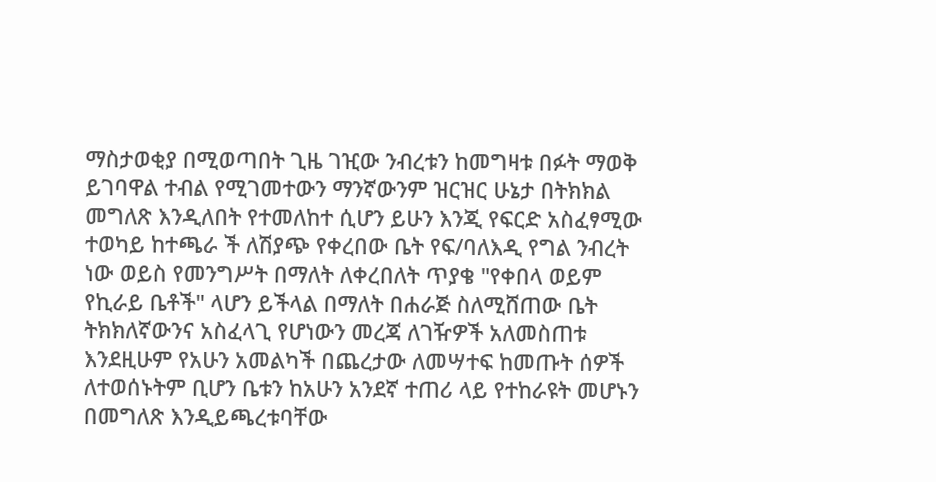ማስታወቂያ በሚወጣበት ጊዜ ገዢው ንብረቱን ከመግዛቱ በፉት ማወቅ ይገባዋል ተብል የሚገመተውን ማንኛውንም ዝርዝር ሁኔታ በትክክል መግለጽ እንዲለበት የተመለከተ ሲሆን ይሁን እንጂ የፍርድ አስፈፃሚው ተወካይ ከተጫራ ች ለሽያጭ የቀረበው ቤት የፍ/ባለእዲ የግል ንብረት ነው ወይስ የመንግሥት በማለት ለቀረበለት ጥያቄ "የቀበላ ወይም የኪራይ ቤቶች" ላሆን ይችላል በማለት በሐራጅ ስለሚሸጠው ቤት ትክክለኛውንና አስፈላጊ የሆነውን መረጃ ለገዥዎች አለመስጠቱ እንደዚሁም የአሁን አመልካች በጨረታው ለመሣተፍ ከመጡት ሰዎች ለተወሰኑትም ቢሆን ቤቱን ከአሁን አንደኛ ተጠሪ ላይ የተከራዩት መሆኑን በመግለጽ እንዲይጫረቱባቸው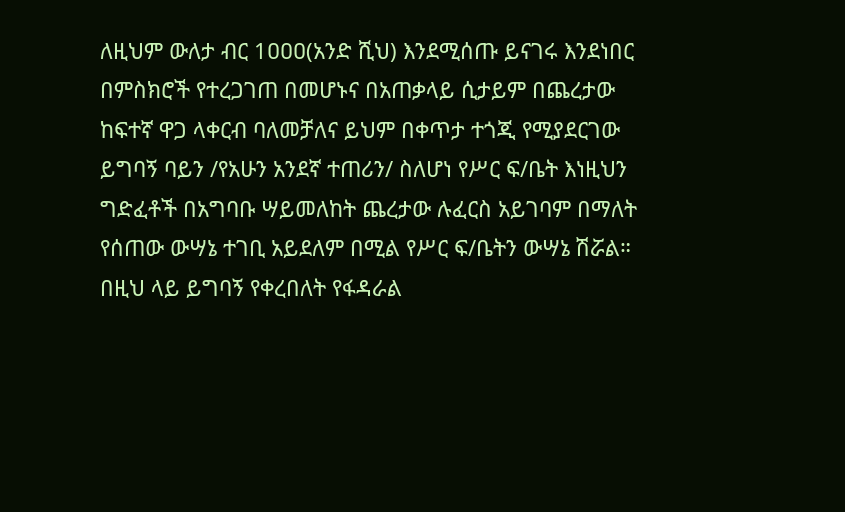ለዚህም ውለታ ብር 1ዐዐዐ(አንድ ሺህ) እንደሚሰጡ ይናገሩ እንደነበር በምስክሮች የተረጋገጠ በመሆኑና በአጠቃላይ ሲታይም በጨረታው ከፍተኛ ዋጋ ላቀርብ ባለመቻለና ይህም በቀጥታ ተጎጂ የሚያደርገው ይግባኝ ባይን /የአሁን አንደኛ ተጠሪን/ ስለሆነ የሥር ፍ/ቤት እነዚህን ግድፈቶች በአግባቡ ሣይመለከት ጨረታው ሉፈርስ አይገባም በማለት የሰጠው ውሣኔ ተገቢ አይደለም በሚል የሥር ፍ/ቤትን ውሣኔ ሽሯል።
በዚህ ላይ ይግባኝ የቀረበለት የፋዳራል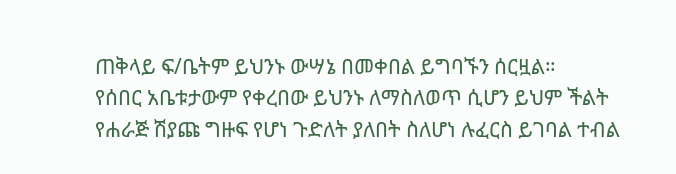ጠቅላይ ፍ/ቤትም ይህንኑ ውሣኔ በመቀበል ይግባኙን ሰርዟል።
የሰበር አቤቱታውም የቀረበው ይህንኑ ለማስለወጥ ሲሆን ይህም ችልት የሐራጅ ሽያጩ ግዙፍ የሆነ ጉድለት ያለበት ስለሆነ ሉፈርስ ይገባል ተብል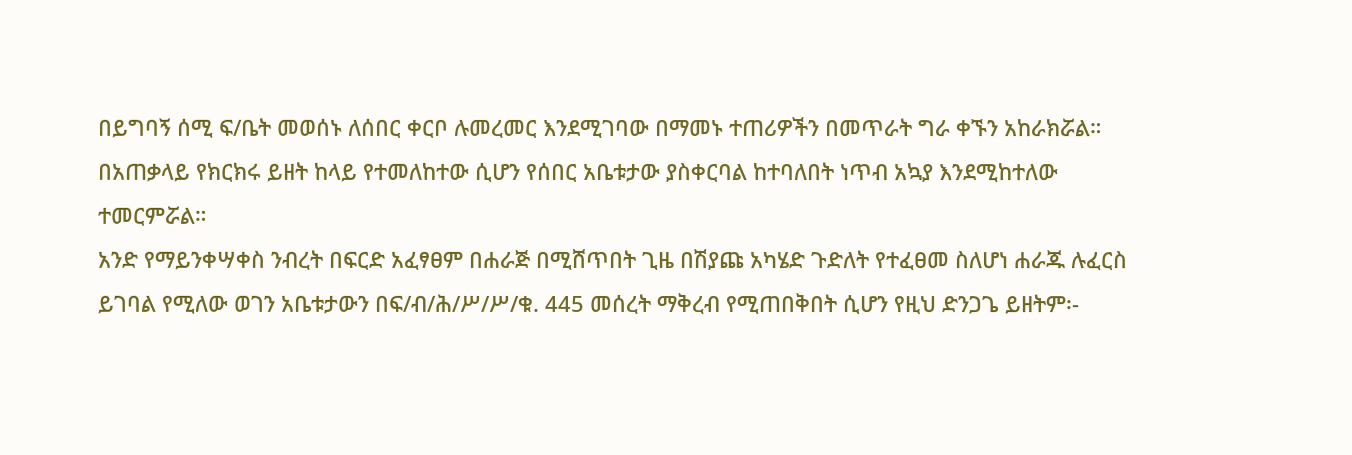በይግባኝ ሰሚ ፍ/ቤት መወሰኑ ለሰበር ቀርቦ ሉመረመር እንደሚገባው በማመኑ ተጠሪዎችን በመጥራት ግራ ቀኙን አከራክሯል።
በአጠቃላይ የክርክሩ ይዘት ከላይ የተመለከተው ሲሆን የሰበር አቤቱታው ያስቀርባል ከተባለበት ነጥብ አኳያ እንደሚከተለው ተመርምሯል።
አንድ የማይንቀሣቀስ ንብረት በፍርድ አፈፃፀም በሐራጅ በሚሸጥበት ጊዜ በሽያጩ አካሄድ ጉድለት የተፈፀመ ስለሆነ ሐራጁ ሉፈርስ ይገባል የሚለው ወገን አቤቱታውን በፍ/ብ/ሕ/ሥ/ሥ/ቁ. 445 መሰረት ማቅረብ የሚጠበቅበት ሲሆን የዚህ ድንጋጌ ይዘትም፡-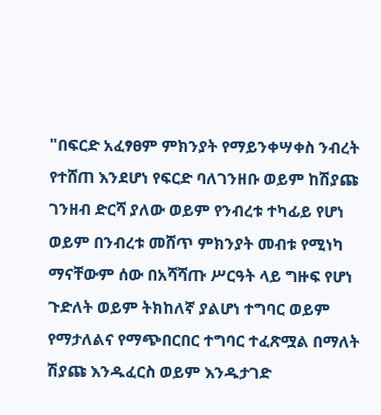"በፍርድ አፈፃፀም ምክንያት የማይንቀሣቀስ ንብረት የተሸጠ እንደሆነ የፍርድ ባለገንዘቡ ወይም ከሽያጩ ገንዘብ ድርሻ ያለው ወይም የንብረቱ ተካፊይ የሆነ ወይም በንብረቱ መሸጥ ምክንያት መብቱ የሚነካ ማናቸውም ሰው በአሻሻጡ ሥርዓት ላይ ግዙፍ የሆነ ጉድለት ወይም ትክከለኛ ያልሆነ ተግባር ወይም የማታለልና የማጭበርበር ተግባር ተፈጽሟል በማለት ሽያጩ እንዱፈርስ ወይም እንዱታገድ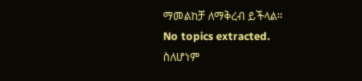ማመልከቻ ለማቅረብ ይችላል።
No topics extracted.
ስለሆነም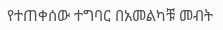የተጠቀሰው ተግባር በአመልካቹ መብት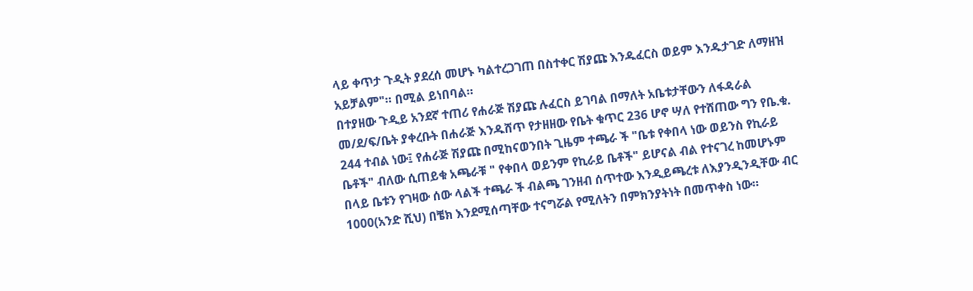ላይ ቀጥታ ጉዲት ያደረሰ መሆኑ ካልተረጋገጠ በስተቀር ሽያጩ እንዱፈርስ ወይም እንዱታገድ ለማዘዝ አይቻልም"። በሚል ይነበባል።
በተያዘው ጉዲይ አንደኛ ተጠሪ የሐራጅ ሽያጩ ሉፈርስ ይገባል በማለት አቤቱታቸውን ለፋዳራል መ/ደ/ፍ/ቤት ያቀረቡት በሐራጅ እንዱሸጥ የታዘዘው የቤት ቁጥር 236 ሆኖ ሣለ የተሸጠው ግን የቤ.ቁ. 244 ተብል ነው፤ የሐራጅ ሽያጩ በሚከናወንበት ጊዜም ተጫራ ች "ቤቱ የቀበላ ነው ወይንስ የኪራይ ቤቶች" ብለው ሲጠይቁ አጫራቹ " የቀበላ ወይንም የኪራይ ቤቶች" ይሆናል ብል የተናገረ ከመሆኑም በላይ ቤቱን የገዛው ሰው ላልች ተጫራ ች ብልጫ ገንዘብ ሰጥተው እንዲይጫረቱ ለእያንዲንዲቸው ብር 1000(አንድ ሺህ) በቼክ እንደሚሰጣቸው ተናግሯል የሚለትን በምክንያትነት በመጥቀስ ነው።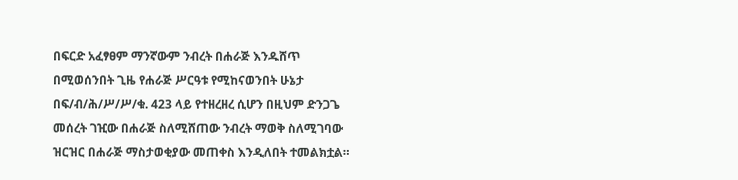በፍርድ አፈፃፀም ማንኛውም ንብረት በሐራጅ እንዱሸጥ በሚወሰንበት ጊዜ የሐራጅ ሥርዓቱ የሚከናወንበት ሁኔታ በፍ/ብ/ሕ/ሥ/ሥ/ቁ. 423 ላይ የተዘረዘረ ሲሆን በዚህም ድንጋጌ መሰረት ገዢው በሐራጅ ስለሚሸጠው ንብረት ማወቅ ስለሚገባው ዝርዝር በሐራጅ ማስታወቂያው መጠቀስ እንዲለበት ተመልክቷል።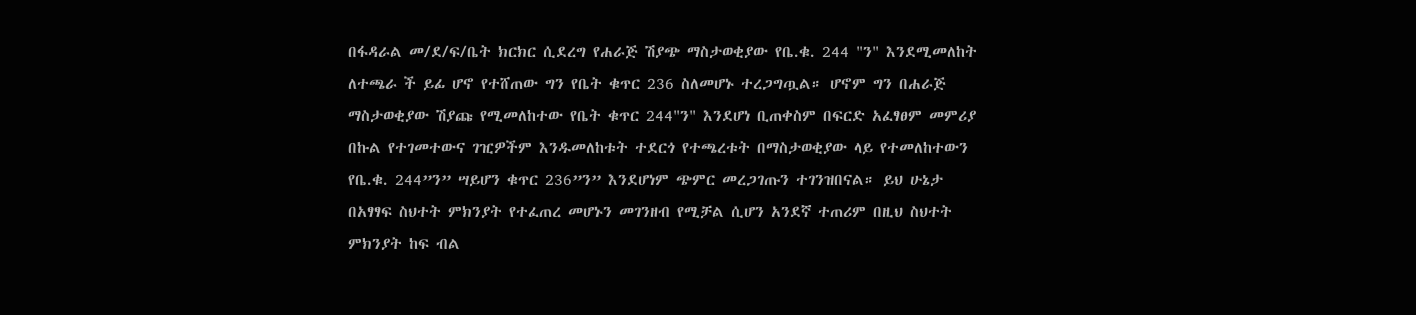በፋዳራል መ/ደ/ፍ/ቤት ክርክር ሲደረግ የሐራጅ ሽያጭ ማስታወቂያው የቤ.ቁ. 244 "ን" እንደሚመለከት ለተጫራ ች ይፊ ሆኖ የተሸጠው ግን የቤት ቁጥር 236 ስለመሆኑ ተረጋግጧል። ሆኖም ግን በሐራጅ ማስታወቂያው ሽያጩ የሚመለከተው የቤት ቁጥር 244"ን" እንደሆነ ቢጠቀስም በፍርድ አፈፃፀም መምሪያ በኩል የተገመተውና ገዢዎችም እንዱመለከቱት ተደርጎ የተጫረቱት በማስታወቂያው ላይ የተመለከተውን የቤ.ቁ. 244”ን” ሣይሆን ቁጥር 236”ን” እንደሆነም ጭምር መረጋገጡን ተገንዝበናል። ይህ ሁኔታ በአፃፃፍ ስህተት ምክንያት የተፈጠረ መሆኑን መገንዘብ የሚቻል ሲሆን አንደኛ ተጠሪም በዚህ ስህተት ምክንያት ከፍ ብል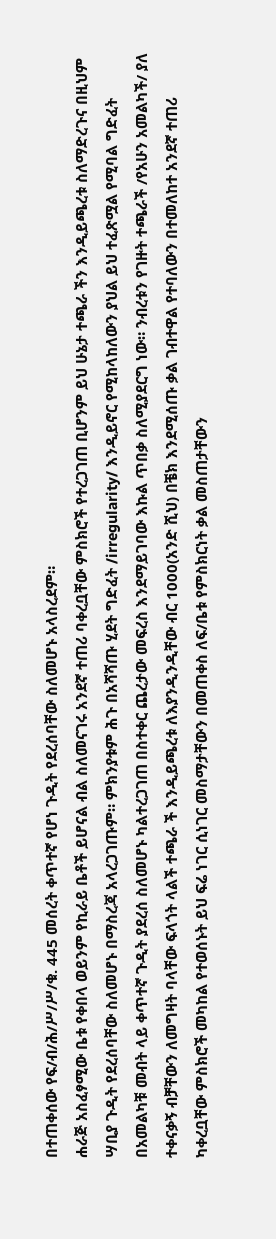በተጠቀሰው የፍ/ብ/ሕ/ሥ/ሥ/ቁ. 445 መሰረት ቀጥተኛ የሆነ ጉዲት የደረሰባቸው ስለመሆኑ አላስረደም።
ሐራጅ አስፈፃሚው ቤቱ የቀበላ ወይንም የኪራይ ቤቶች ይሆናል ብል ስለመናገሩ አንደኛ ተጠሪ ባቀረቧቸው ምስክሮች የተረጋገጠ ቢሆንም ይህ ሁኔታ ተጫራ ችን እንዲይጫረቱ ስለማድረጉና በዚህም ሣቢያ ጉዲት የደረሰባቸው ስለመሆኑ በማስረጃ አላረጋገጡም። ምክንያቱም ሕጉ በአሻሻጡ ሂደት ግድፈት /irregularity/ እንዲይኖር የሚከላከለውን ያህል ይህ ተፈጽሟል የሚባል ግድፈት በአመልካቹ መብት ላይ ቀጥተኛ ጉዲት ያደረሰ ስለመሆኑ ካልተረጋገጠ በስተቀር ጨረታው መፍረስ እንደማይገባው እኩል ጥበቃ ስለሚያደርግ ነው። ንብረቱን የገዙት ተጫራች /የአሁን አመልካች/ ያለ ተቀናቃኝ ብቻቸውን ለመግዛት ባላቸው ፍላጎት ላልች ተጫራ ች እንዲይጫረቱ ለእያንዲንዲቸው ብር 1000(አንድ ሺህ) በቼክ እንደሚሰጡ ቃል ገብተዋል የተባለውን በተመለከተ አንደኛ ተጠሪ ካቀረቧቸው ምስክሮች መካከል የተወሰኑት ይህ ፍሬ ነገር ሲነገር መስማታቸውን በመጠቀስ ለፍ/ቤቱ የምስክርነት ቃል መስጠታቸውን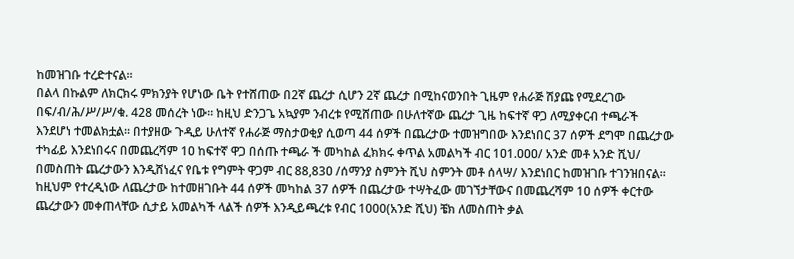ከመዝገቡ ተረድተናል።
በልላ በኩልም ለክርክሩ ምክንያት የሆነው ቤት የተሸጠው በ2ኛ ጨረታ ሲሆን 2ኛ ጨረታ በሚከናወንበት ጊዜም የሐራጅ ሽያጩ የሚደረገው በፍ/ብ/ሕ/ሥ/ሥ/ቁ. 428 መሰረት ነው። ከዚህ ድንጋጌ አኳያም ንብረቱ የሚሸጠው በሁለተኛው ጨረታ ጊዜ ከፍተኛ ዋጋ ለሚያቀርብ ተጫራች እንደሆነ ተመልክቷል። በተያዘው ጉዲይ ሁለተኛ የሐራጅ ማስታወቂያ ሲወጣ 44 ሰዎች በጨረታው ተመዝግበው እንደነበር 37 ሰዎች ደግሞ በጨረታው ተካፊይ እንደነበሩና በመጨረሻም 1ዐ ከፍተኛ ዋጋ በሰጡ ተጫራ ች መካከል ፈክክሩ ቀጥል አመልካች ብር 1ዐ1.ዐዐዐ/ አንድ መቶ አንድ ሺህ/ በመስጠት ጨረታውን እንዲሸነፈና የቤቱ የግምት ዋጋም ብር 88,83ዐ /ሰማንያ ስምንት ሺህ ስምንት መቶ ሰላሣ/ እንደነበር ከመዝገቡ ተገንዝበናል።
ከዚህም የተረዲነው ለጨረታው ከተመዘገቡት 44 ሰዎች መካከል 37 ሰዎች በጨረታው ተሣትፈው መገኘታቸውና በመጨረሻም 1ዐ ሰዎች ቀርተው ጨረታውን መቀጠላቸው ሲታይ አመልካች ላልች ሰዎች እንዲይጫረቱ የብር 1000(አንድ ሺህ) ቼክ ለመስጠት ቃል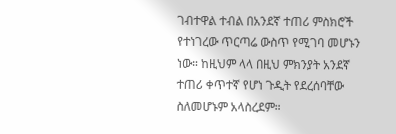ገብተዋል ተብል በአንደኛ ተጠሪ ምስክሮች የተነገረው ጥርጣሬ ውስጥ የሚገባ መሆኑን ነው። ከዚህም ላላ በዚህ ምክንያት አንደኛ ተጠሪ ቀጥተኛ የሆነ ጉዲት የደረሰባቸው ስለመሆኑም አላስረደም።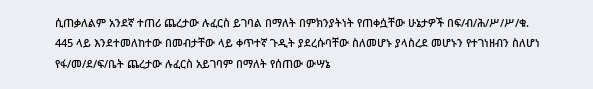ሲጠቃለልም አንደኛ ተጠሪ ጨረታው ሉፈርስ ይገባል በማለት በምክንያትነት የጠቀሷቸው ሁኔታዎች በፍ/ብ/ሕ/ሥ/ሥ/ቁ. 445 ላይ እንደተመለከተው በመብታቸው ላይ ቀጥተኛ ጉዲት ያደረሱባቸው ስለመሆኑ ያላስረደ መሆኑን የተገነዘብን ስለሆነ የፋ/መ/ደ/ፍ/ቤት ጨረታው ሉፈርስ አይገባም በማለት የሰጠው ውሣኔ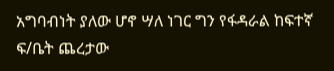አግባብነት ያለው ሆኖ ሣለ ነገር ግን የፋዳራል ከፍተኛ ፍ/ቤት ጨረታው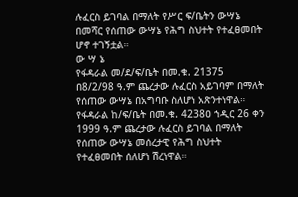ሉፈርስ ይገባል በማለት የሥር ፍ/ቤትን ውሣኔ በመሻር የሰጠው ውሣኔ የሕግ ስህተት የተፈፀመበት ሆኖ ተገኝቷል።
ው ሣ ኔ
የፋዳራል መ/ደ/ፍ/ቤት በመ.ቁ. 21375 በ8/2/98 ዓ.ም ጨረታው ሉፈርስ አይገባም በማለት የሰጠው ውሣኔ በአግባቡ ስለሆነ አጽንተነዋል።
የፋዳራል ከ/ፍ/ቤት በመ.ቁ. 4238ዐ ኀዲር 26 ቀን 1999 ዓ.ም ጨረታው ሉፈርስ ይገባል በማለት የሰጠው ውሣኔ መሰረታዊ የሕግ ስህተት የተፈፀመበት ሰለሆነ ሽረነዋል።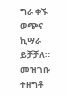ግራ ቀኙ ወጭና ኪሣራ ይቻቻለ።
መዝገቡ ተዘግቶ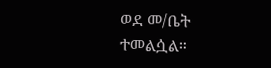ወደ መ/ቤት ተመልሷል።